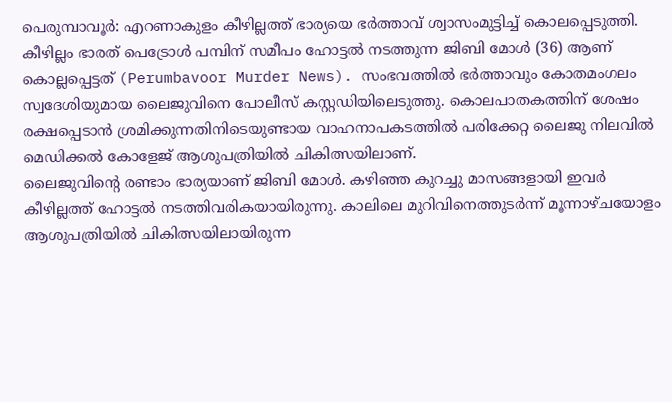പെരുമ്പാവൂർ: എറണാകുളം കീഴില്ലത്ത് ഭാര്യയെ ഭർത്താവ് ശ്വാസംമുട്ടിച്ച് കൊലപ്പെടുത്തി. കീഴില്ലം ഭാരത് പെട്രോൾ പമ്പിന് സമീപം ഹോട്ടൽ നടത്തുന്ന ജിബി മോൾ (36) ആണ് കൊല്ലപ്പെട്ടത് (Perumbavoor Murder News). സംഭവത്തിൽ ഭർത്താവും കോതമംഗലം സ്വദേശിയുമായ ലൈജുവിനെ പോലീസ് കസ്റ്റഡിയിലെടുത്തു. കൊലപാതകത്തിന് ശേഷം രക്ഷപ്പെടാൻ ശ്രമിക്കുന്നതിനിടെയുണ്ടായ വാഹനാപകടത്തിൽ പരിക്കേറ്റ ലൈജു നിലവിൽ മെഡിക്കൽ കോളേജ് ആശുപത്രിയിൽ ചികിത്സയിലാണ്.
ലൈജുവിന്റെ രണ്ടാം ഭാര്യയാണ് ജിബി മോൾ. കഴിഞ്ഞ കുറച്ചു മാസങ്ങളായി ഇവർ കീഴില്ലത്ത് ഹോട്ടൽ നടത്തിവരികയായിരുന്നു. കാലിലെ മുറിവിനെത്തുടർന്ന് മൂന്നാഴ്ചയോളം ആശുപത്രിയിൽ ചികിത്സയിലായിരുന്ന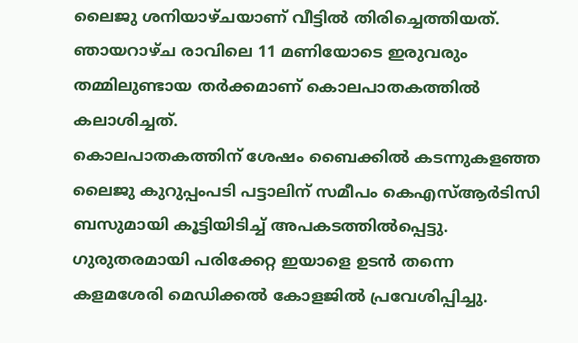ലൈജു ശനിയാഴ്ചയാണ് വീട്ടിൽ തിരിച്ചെത്തിയത്. ഞായറാഴ്ച രാവിലെ 11 മണിയോടെ ഇരുവരും തമ്മിലുണ്ടായ തർക്കമാണ് കൊലപാതകത്തിൽ കലാശിച്ചത്.
കൊലപാതകത്തിന് ശേഷം ബൈക്കിൽ കടന്നുകളഞ്ഞ ലൈജു കുറുപ്പംപടി പട്ടാലിന് സമീപം കെഎസ്ആർടിസി ബസുമായി കൂട്ടിയിടിച്ച് അപകടത്തിൽപ്പെട്ടു. ഗുരുതരമായി പരിക്കേറ്റ ഇയാളെ ഉടൻ തന്നെ കളമശേരി മെഡിക്കൽ കോളജിൽ പ്രവേശിപ്പിച്ചു.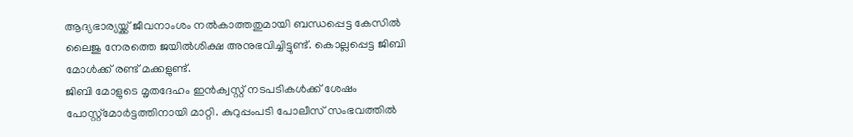ആദ്യഭാര്യയ്ക്ക് ജീവനാംശം നൽകാത്തതുമായി ബന്ധപ്പെട്ട കേസിൽ ലൈജു നേരത്തെ ജയിൽശിക്ഷ അനുഭവിച്ചിട്ടുണ്ട്. കൊല്ലപ്പെട്ട ജിബി മോൾക്ക് രണ്ട് മക്കളുണ്ട്.
ജിബി മോളുടെ മൃതദേഹം ഇൻക്വസ്റ്റ് നടപടികൾക്ക് ശേഷം പോസ്റ്റ്മോർട്ടത്തിനായി മാറ്റി. കുറുപ്പംപടി പോലീസ് സംഭവത്തിൽ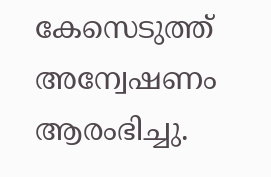കേസെടുത്ത് അന്വേഷണം ആരംഭിച്ചു.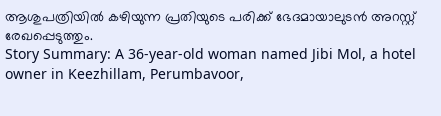ആശുപത്രിയിൽ കഴിയുന്ന പ്രതിയുടെ പരിക്ക് ഭേദമായാലുടൻ അറസ്റ്റ് രേഖപ്പെടുത്തും.
Story Summary: A 36-year-old woman named Jibi Mol, a hotel owner in Keezhillam, Perumbavoor,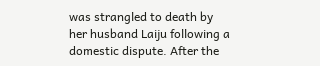was strangled to death by her husband Laiju following a domestic dispute. After the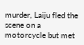murder, Laiju fled the scene on a motorcycle but met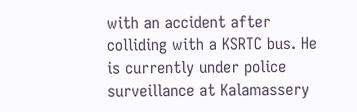with an accident after colliding with a KSRTC bus. He is currently under police surveillance at Kalamassery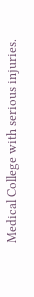Medical College with serious injuries.